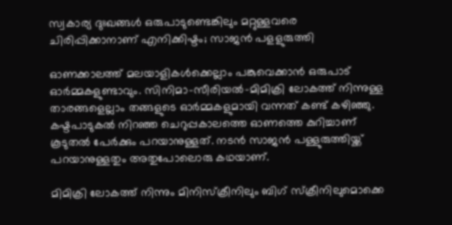സ്വകാര്യ ദുഃഖങ്ങള്‍ ഒരുപാടുണ്ടെങ്കിലും മറ്റുള്ളവരെ ചിരിപ്പിക്കാനാണ് എനിക്കിഷ്ടം; സാജന്‍ പളളുരുത്തി

ഓണക്കാലത്ത് മലയാളികള്‍ക്കെല്ലാം പങ്കുവെക്കാന്‍ ഒരുപാട് ഓര്‍മ്മകളുണ്ടാവും. സിനിമാ-സീരിയല്‍-മിമിക്രി ലോകത്ത് നിന്നുള്ള താരങ്ങളെല്ലാം തങ്ങളുടെ ഓര്‍മ്മകളുമായി വന്നത് കണ്ട് കഴിഞ്ഞു. കഷ്ടപാടുകല്‍ നിറഞ്ഞ ചെറുപ്പകാലത്തെ ഓണത്തെ കുറിച്ചാണ് കൂടുതല്‍ പേര്‍ക്കും പറയാനുള്ളത്. നടന്‍ സാജന്‍ പള്ളുരുത്തിയ്ക്ക് പറയാനുള്ളതും അതുപോലൊരു കഥയാണ്.

മിമിക്രി ലോകത്ത് നിന്നും മിനിസ്‌ക്രീനിലും ബിഗ് സ്‌ക്രീനിലുമൊക്കെ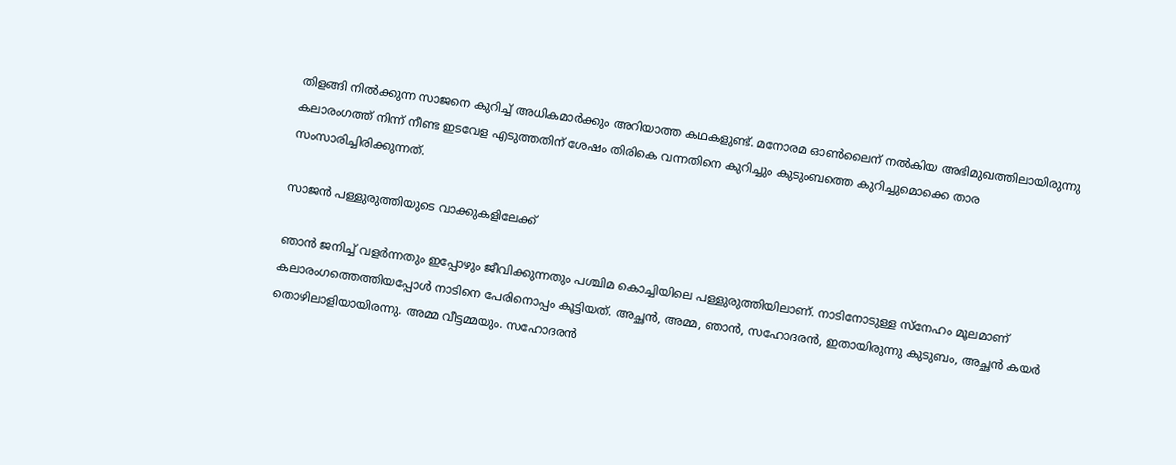തിളങ്ങി നില്‍ക്കുന്ന സാജനെ കുറിച്ച് അധികമാര്‍ക്കും അറിയാത്ത കഥകളുണ്ട്. മനോരമ ഓണ്‍ലൈന് നല്‍കിയ അഭിമുഖത്തിലായിരുന്നു കലാരംഗത്ത് നിന്ന് നീണ്ട ഇടവേള എടുത്തതിന് ശേഷം തിരികെ വന്നതിനെ കുറിച്ചും കുടുംബത്തെ കുറിച്ചുമൊക്കെ താര സംസാരിച്ചിരിക്കുന്നത്.

സാജന്‍ പള്ളുരുത്തിയുടെ വാക്കുകളിലേക്ക്

ഞാന്‍ ജനിച്ച് വളര്‍ന്നതും ഇപ്പോഴും ജീവിക്കുന്നതും പശ്ചിമ കൊച്ചിയിലെ പള്ളുരുത്തിയിലാണ്. നാടിനോടുള്ള സ്‌നേഹം മൂലമാണ് കലാരംഗത്തെത്തിയപ്പോള്‍ നാടിനെ പേരിനൊപ്പം കൂട്ടിയത്. അച്ഛന്‍, അമ്മ, ഞാന്‍, സഹോദരന്‍, ഇതായിരുന്നു കുടുബം, അച്ഛന്‍ കയര്‍ തൊഴിലാളിയായിരന്നു. അമ്മ വീട്ടമ്മയും. സഹോദരന്‍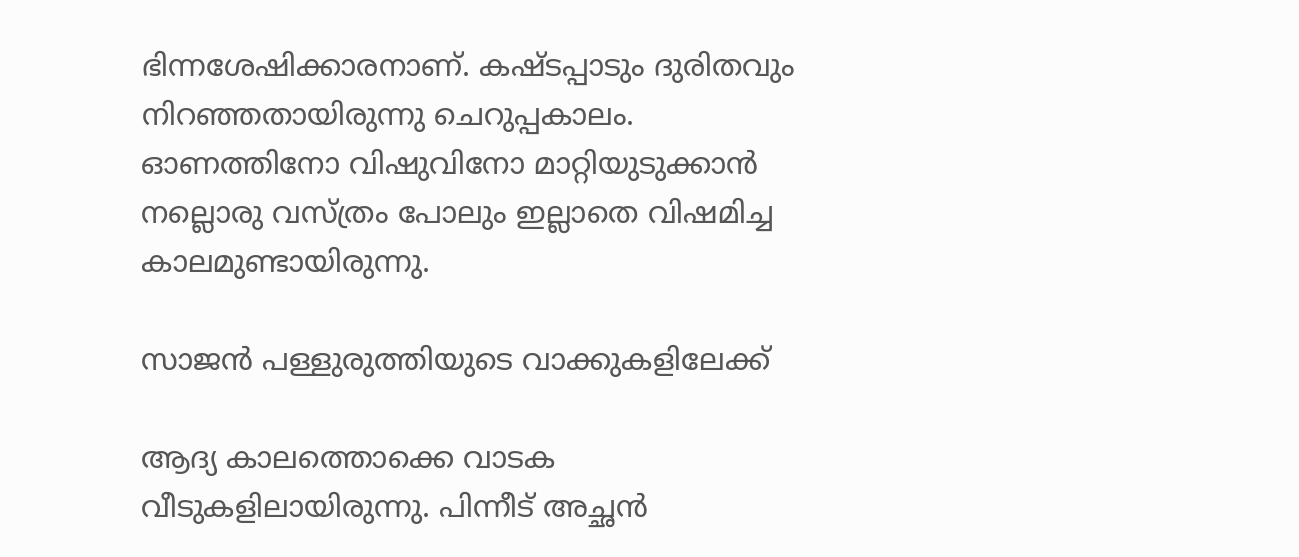ഭിന്നശേഷിക്കാരനാണ്. കഷ്ടപ്പാടും ദുരിതവും നിറഞ്ഞതായിരുന്നു ചെറുപ്പകാലം. ഓണത്തിനോ വിഷുവിനോ മാറ്റിയുടുക്കാന്‍ നല്ലൊരു വസ്ത്രം പോലും ഇല്ലാതെ വിഷമിച്ച കാലമുണ്ടായിരുന്നു.

സാജന്‍ പള്ളുരുത്തിയുടെ വാക്കുകളിലേക്ക്

ആദ്യ കാലത്തൊക്കെ വാടക വീടുകളിലായിരുന്നു. പിന്നീട് അച്ഛന്‍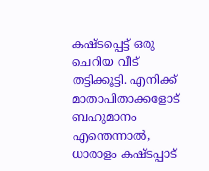കഷ്ടപ്പെട്ട് ഒരു ചെറിയ വീട് തട്ടിക്കൂട്ടി. എനിക്ക് മാതാപിതാക്കളോട് ബഹുമാനം എന്തെന്നാല്‍, ധാരാളം കഷ്ടപ്പാട്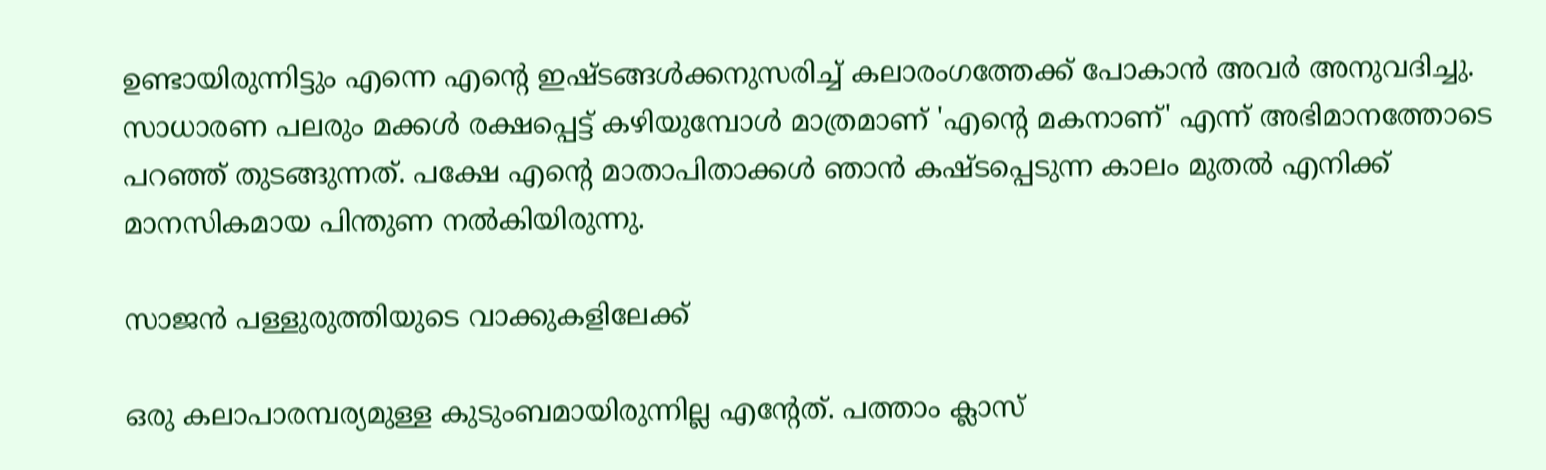ഉണ്ടായിരുന്നിട്ടും എന്നെ എന്റെ ഇഷ്ടങ്ങള്‍ക്കനുസരിച്ച് കലാരംഗത്തേക്ക് പോകാന്‍ അവര്‍ അനുവദിച്ചു. സാധാരണ പലരും മക്കള്‍ രക്ഷപ്പെട്ട് കഴിയുമ്പോള്‍ മാത്രമാണ് 'എന്റെ മകനാണ്' എന്ന് അഭിമാനത്തോടെ പറഞ്ഞ് തുടങ്ങുന്നത്. പക്ഷേ എന്റെ മാതാപിതാക്കള്‍ ഞാന്‍ കഷ്ടപ്പെടുന്ന കാലം മുതല്‍ എനിക്ക് മാനസികമായ പിന്തുണ നല്‍കിയിരുന്നു.

സാജന്‍ പള്ളുരുത്തിയുടെ വാക്കുകളിലേക്ക്

ഒരു കലാപാരമ്പര്യമുള്ള കുടുംബമായിരുന്നില്ല എന്റേത്. പത്താം ക്ലാസ്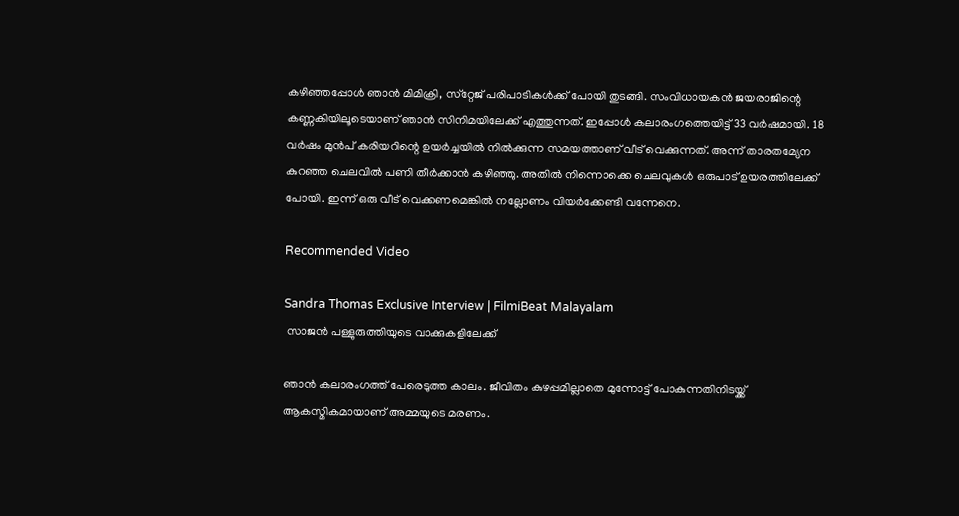കഴിഞ്ഞപ്പോള്‍ ഞാന്‍ മിമിക്രി, സ്‌റ്റേജ് പരിപാടികള്‍ക്ക് പോയി തുടങ്ങി. സംവിധായകന്‍ ജയരാജിന്റെ കണ്ണകിയിലൂടെയാണ് ഞാന്‍ സിനിമയിലേക്ക് എത്തുന്നത്. ഇപ്പോള്‍ കലാരംഗത്തെയിട്ട് 33 വര്‍ഷമായി. 18 വര്‍ഷം മുന്‍പ് കരിയറിന്റെ ഉയര്‍ച്ചയില്‍ നില്‍ക്കുന്ന സമയത്താണ് വീട് വെക്കുന്നത്. അന്ന് താരതമ്യേന കുറഞ്ഞ ചെലവില്‍ പണി തീര്‍ക്കാന്‍ കഴിഞ്ഞു. അതില്‍ നിന്നൊക്കെ ചെലവുകള്‍ ഒരുപാട് ഉയരത്തിലേക്ക് പോയി. ഇന്ന് ഒരു വീട് വെക്കണമെങ്കില്‍ നല്ലോണം വിയര്‍ക്കേണ്ടി വന്നേനെ.

Recommended Video

Sandra Thomas Exclusive Interview | FilmiBeat Malayalam
 സാജന്‍ പള്ളുരുത്തിയുടെ വാക്കുകളിലേക്ക്

ഞാന്‍ കലാരംഗത്ത് പേരെടുത്ത കാലം. ജീവിതം കുഴപ്പമില്ലാതെ മുന്നോട്ട് പോകുന്നതിനിടയ്ക്ക് ആകസ്മികമായാണ് അമ്മയുടെ മരണം.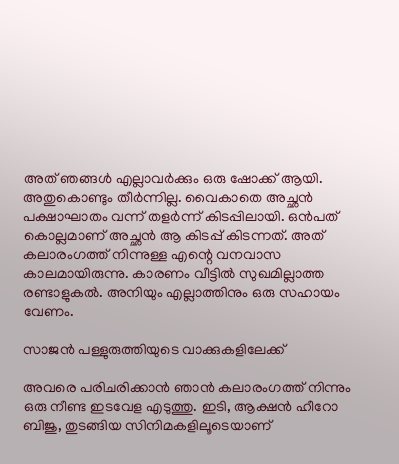അത് ഞങ്ങള്‍ എല്ലാവര്‍ക്കും ഒരു ഷോക്ക് ആയി. അതുകൊണ്ടും തീര്‍ന്നില്ല. വൈകാതെ അച്ഛന്‍ പക്ഷാഘാതം വന്ന് തളര്‍ന്ന് കിടപ്പിലായി. ഒന്‍പത് കൊല്ലമാണ് അച്ഛന്‍ ആ കിടപ്പ് കിടന്നത്. അത് കലാരംഗത്ത് നിന്നുള്ള എന്റെ വനവാസ കാലമായിരുന്നു. കാരണം വീട്ടില്‍ സുഖമില്ലാത്ത രണ്ടാളുകല്‍. അനിയും എല്ലാത്തിനും ഒരു സഹായം വേണം.

സാജന്‍ പള്ളുരുത്തിയുടെ വാക്കുകളിലേക്ക്

അവരെ പരിചരിക്കാന്‍ ഞാന്‍ കലാരംഗത്ത് നിന്നും ഒരു നീണ്ട ഇടവേള എടുത്തു. ഇടി, ആക്ഷന്‍ ഹീറോ ബിജു, തുടങ്ങിയ സിനിമകളിലൂടെയാണ്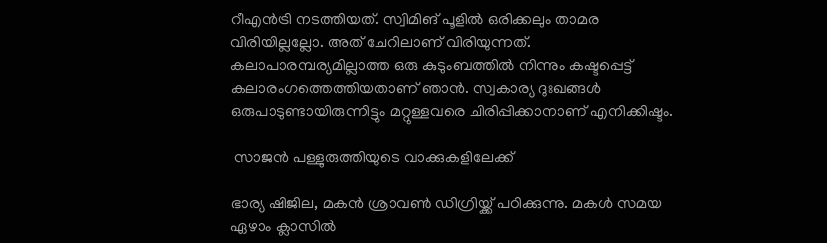റീഎന്‍ട്രി നടത്തിയത്. സ്വിമിങ് പൂളില്‍ ഒരിക്കലും താമര വിരിയില്ലല്ലോ. അത് ചേറിലാണ് വിരിയുന്നത്. കലാപാരമ്പര്യമില്ലാത്ത ഒരു കുടുംബത്തില്‍ നിന്നും കഷ്ടപ്പെട്ട് കലാരംഗത്തെത്തിയതാണ് ഞാന്‍. സ്വകാര്യ ദുഃഖങ്ങള്‍ ഒരുപാടുണ്ടായിരുന്നിട്ടും മറ്റുള്ളവരെ ചിരിപ്പിക്കാനാണ് എനിക്കിഷ്ടം.

 സാജന്‍ പള്ളുരുത്തിയുടെ വാക്കുകളിലേക്ക്

ഭാര്യ ഷിജില, മകന്‍ ശ്രാവണ്‍ ഡിഗ്രിയ്ക്ക് പഠിക്കുന്നു. മകള്‍ സമയ ഏഴാം ക്ലാസില്‍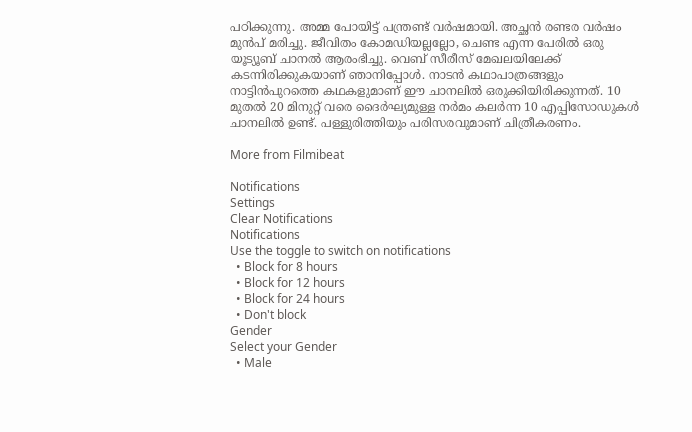പഠിക്കുന്നു. അമ്മ പോയിട്ട് പന്ത്രണ്ട് വര്‍ഷമായി. അച്ഛന്‍ രണ്ടര വര്‍ഷം മുന്‍പ് മരിച്ചു. ജീവിതം കോമഡിയല്ലല്ലോ, ചെണ്ട എന്ന പേരില്‍ ഒരു യൂട്യൂബ് ചാനല്‍ ആരംഭിച്ചു. വെബ് സീരീസ് മേഖലയിലേക്ക് കടന്നിരിക്കുകയാണ് ഞാനിപ്പോള്‍. നാടന്‍ കഥാപാത്രങ്ങളും നാട്ടിന്‍പുറത്തെ കഥകളുമാണ് ഈ ചാനലില്‍ ഒരുക്കിയിരിക്കുന്നത്. 10 മുതല്‍ 20 മിനുറ്റ് വരെ ദൈര്‍ഘ്യമുള്ള നര്‍മം കലര്‍ന്ന 10 എപ്പിസോഡുകള്‍ ചാനലില്‍ ഉണ്ട്. പള്ളുരിത്തിയും പരിസരവുമാണ് ചിത്രീകരണം.

More from Filmibeat

Notifications
Settings
Clear Notifications
Notifications
Use the toggle to switch on notifications
  • Block for 8 hours
  • Block for 12 hours
  • Block for 24 hours
  • Don't block
Gender
Select your Gender
  • Male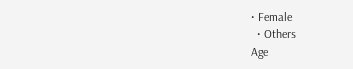• Female
  • Others
Age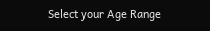Select your Age Range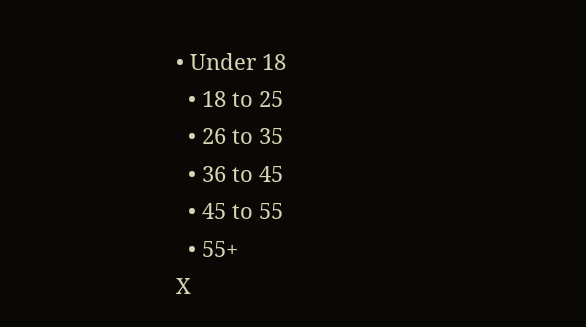• Under 18
  • 18 to 25
  • 26 to 35
  • 36 to 45
  • 45 to 55
  • 55+
X